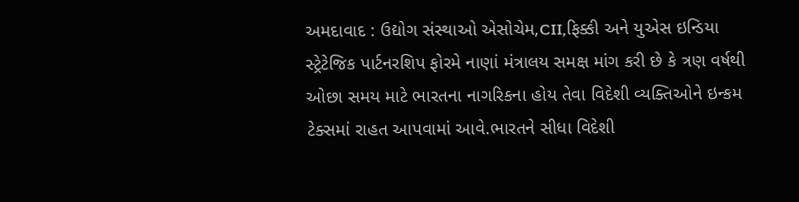અમદાવાદ : ઉદ્યોગ સંસ્થાઓ એસોચેમ,CII,ફિક્કી અને યુએસ ઇન્ડિયા સ્ટ્રેટેજિક પાર્ટનરશિપ ફોરમે નાણાં મંત્રાલય સમક્ષ માંગ કરી છે કે ત્રણ વર્ષથી ઓછા સમય માટે ભારતના નાગરિકના હોય તેવા વિદેશી વ્યક્તિઓને ઇન્કમ ટેક્સમાં રાહત આપવામાં આવે.ભારતને સીધા વિદેશી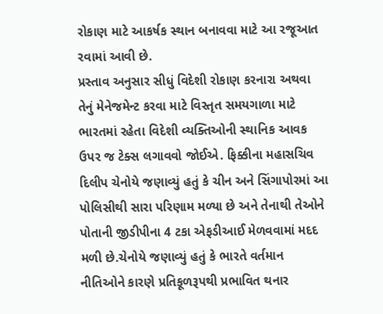રોકાણ માટે આકર્ષક સ્થાન બનાવવા માટે આ રજૂઆત રવામાં આવી છે.
પ્રસ્તાવ અનુસાર સીધું વિદેશી રોકાણ કરનારા અથવા તેનું મેનેજમેન્ટ કરવા માટે વિસ્તૃત સમયગાળા માટે ભારતમાં રહેતા વિદેશી વ્યક્તિઓની સ્થાનિક આવક ઉપર જ ટેક્સ લગાવવો જોઈએ. ફિક્કીના મહાસચિવ દિલીપ ચેનોયે જણાવ્યું હતું કે ચીન અને સિંગાપોરમાં આ પોલિસીથી સારા પરિણામ મળ્યા છે અને તેનાથી તેઓને પોતાની જીડીપીના 4 ટકા એફડીઆઈ મેળવવામાં મદદ મળી છે.ચેનોયે જણાવ્યું હતું કે ભારતે વર્તમાન નીતિઓને કારણે પ્રતિકૂળરૂપથી પ્રભાવિત થનાર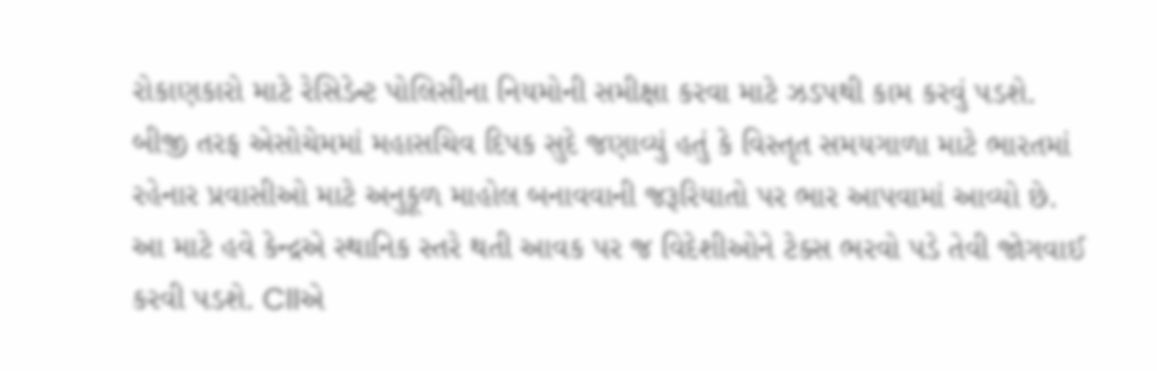રોકાણકારો માટે રેસિડેન્ટ પોલિસીના નિયમોની સમીક્ષા કરવા માટે ઝડપથી કામ કરવું પડશે.
બીજી તરફ એસોચેમમાં મહાસચિવ દિપક સુદે જણાવ્યું હતું કે વિસ્તૃત સમયગાળા માટે ભારતમાં રહેનાર પ્રવાસીઓ માટે અનુકૂળ માહોલ બનાવવાની જરૂરિયાતો પર ભાર આપવામાં આવ્યો છે. આ માટે હવે કેન્દ્રએ સ્થાનિક સ્તરે થતી આવક પર જ વિદેશીઓને ટેક્સ ભરવો પડે તેવી જોગવાઈ કરવી પડશે. CIIએ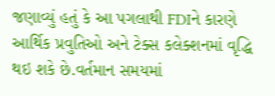જણાવ્યું હતું કે આ પગલાથી FDIને કારણે આર્થિક પ્રવુતિઓ અને ટેક્સ કલેક્શનમાં વૃદ્ધિ થઇ શકે છે.વર્તમાન સમયમાં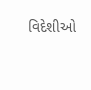વિદેશીઓ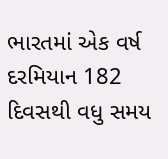ભારતમાં એક વર્ષ દરમિયાન 182 દિવસથી વધુ સમય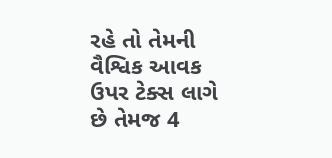રહે તો તેમની વૈશ્વિક આવક ઉપર ટેક્સ લાગે છે તેમજ 4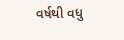વર્ષથી વધુ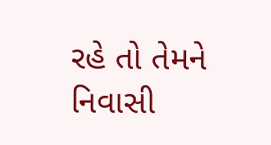રહે તો તેમને નિવાસી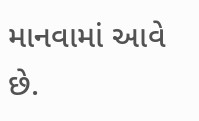માનવામાં આવે છે.